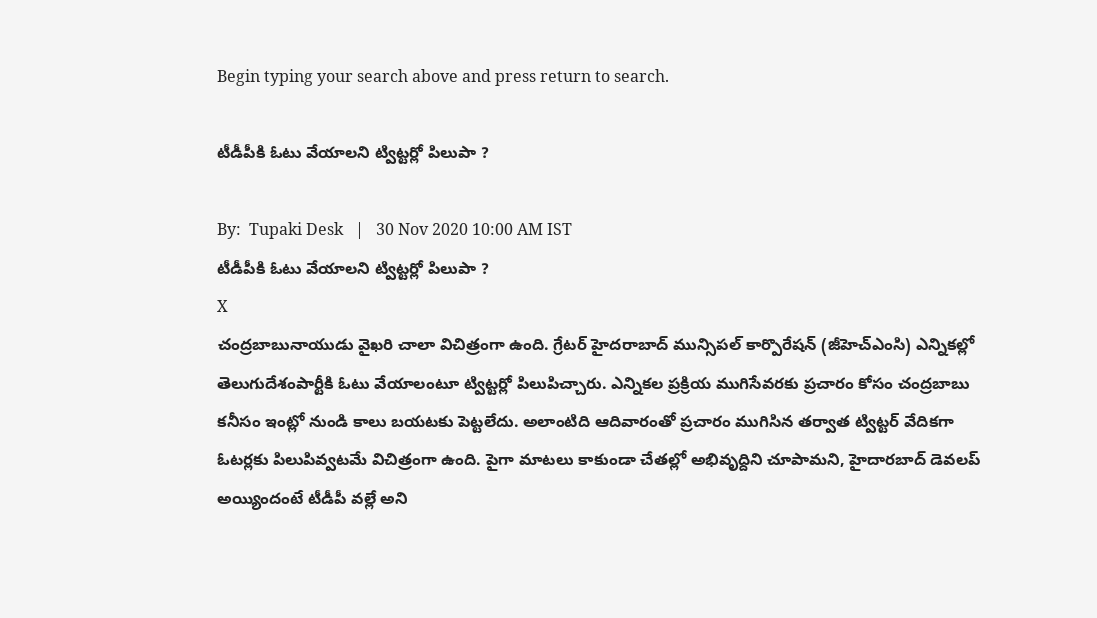Begin typing your search above and press return to search.

టీడీపీకి ఓటు వేయాలని ట్విట్టర్లో పిలుపా ?

By:  Tupaki Desk   |   30 Nov 2020 10:00 AM IST
టీడీపీకి ఓటు వేయాలని ట్విట్టర్లో పిలుపా ?
X
చంద్రబాబునాయుడు వైఖరి చాలా విచిత్రంగా ఉంది. గ్రేటర్ హైదరాబాద్ మున్సిపల్ కార్పొరేషన్ (జీహెచ్ఎంసి) ఎన్నికల్లో తెలుగుదేశంపార్టీకి ఓటు వేయాలంటూ ట్విట్టర్లో పిలుపిచ్చారు. ఎన్నికల ప్రక్రియ ముగిసేవరకు ప్రచారం కోసం చంద్రబాబు కనీసం ఇంట్లో నుండి కాలు బయటకు పెట్టలేదు. అలాంటిది ఆదివారంతో ప్రచారం ముగిసిన తర్వాత ట్విట్టర్ వేదికగా ఓటర్లకు పిలుపివ్వటమే విచిత్రంగా ఉంది. పైగా మాటలు కాకుండా చేతల్లో అభివృద్దిని చూపామని, హైదారబాద్ డెవలప్ అయ్యిందంటే టీడీపీ వల్లే అని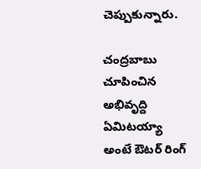చెప్పుకున్నారు.

చంద్రబాబు చూపించిన అభివృద్ది ఏమిటయ్యా అంటే ఔటర్ రింగ్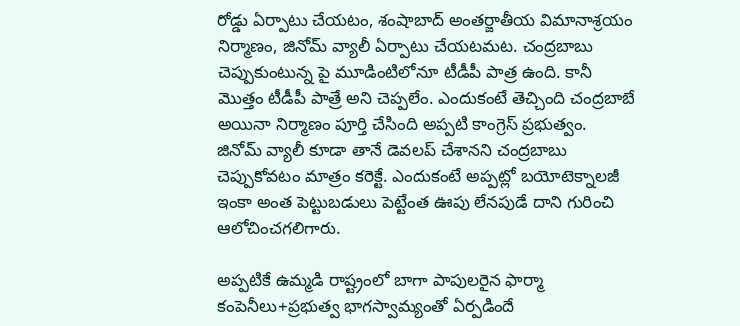రోడ్డు ఏర్పాటు చేయటం, శంషాబాద్ అంతర్జాతీయ విమానాశ్రయం నిర్మాణం, జినోమ్ వ్యాలీ ఏర్పాటు చేయటమట. చంద్రబాబు చెప్పుకుంటున్న పై మూడింటిలోనూ టీడీపీ పాత్ర ఉంది. కానీ మొత్తం టీడీపీ పాత్రే అని చెప్పలేం. ఎందుకంటే తెచ్చింది చంద్రబాబే అయినా నిర్మాణం పూర్తి చేసింది అప్పటి కాంగ్రెస్ ప్రభుత్వం. జినోమ్ వ్యాలీ కూడా తానే డెవలప్ చేశానని చంద్రబాబు చెప్పుకోవటం మాత్రం కరెక్టే. ఎందుకంటే అప్పట్లో బయోటెక్నాలజీ ఇంకా అంత పెట్టుబడులు పెట్టేంత ఊపు లేనపుడే దాని గురించి ఆలోచించగలిగారు.

అప్పటికే ఉమ్మడి రాష్ట్రంలో బాగా పాపులరైన ఫార్మా కంపెనీలు+ప్రభుత్వ భాగస్వామ్యంతో ఏర్పడిందే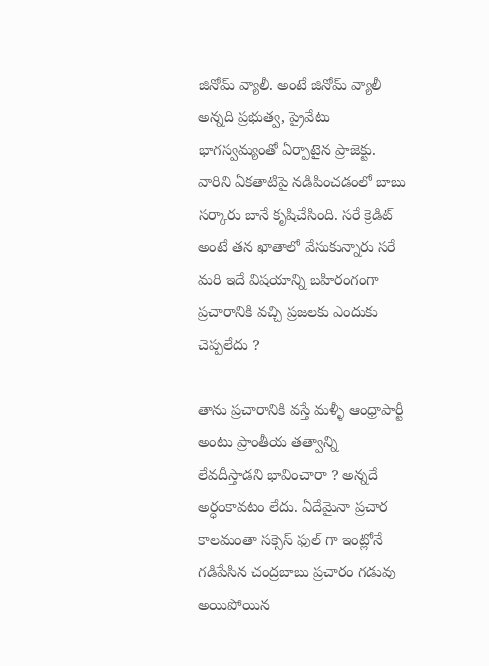జినోమ్ వ్యాలీ. అంటే జినోమ్ వ్యాలీ అన్నది ప్రభుత్వ, ప్రైవేటు భాగస్వమ్యంతో ఏర్పాటైన ప్రాజెక్టు. వారిని ఏకతాటిపై నడిపించడంలో బాబు సర్కారు బానే కృషిచేసింది. సరే క్రెడిట్ అంటే తన ఖాతాలో వేసుకున్నారు సరే మరి ఇదే విషయాన్ని బహిరంగంగా ప్రచారానికి వచ్చి ప్రజలకు ఎందుకు చెప్పలేదు ?

తాను ప్రచారానికి వస్తే మళ్ళీ ఆంధ్రాపార్టీ అంటు ప్రాంతీయ తత్వాన్ని లేవదీస్తాడని భావించారా ? అన్నదే అర్ధంకావటం లేదు. ఏదేమైనా ప్రచార కాలమంతా సక్సెస్ ఫుల్ గా ఇంట్లోనే గడిపేసిన చంద్రబాబు ప్రచారం గడువు అయిపోయిన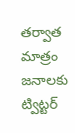తర్వాత మాత్రం జనాలకు ట్విట్టర్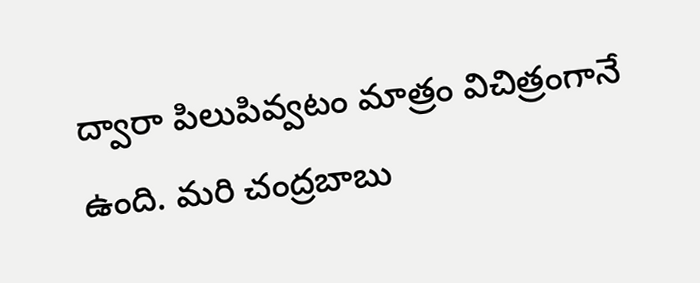ద్వారా పిలుపివ్వటం మాత్రం విచిత్రంగానే ఉంది. మరి చంద్రబాబు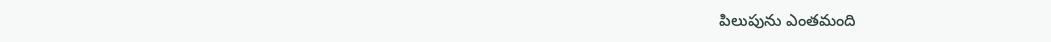పిలుపును ఎంతమంది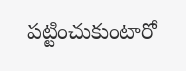పట్టించుకుంటారో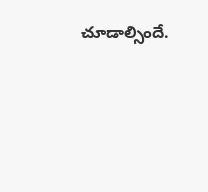చూడాల్సిందే.